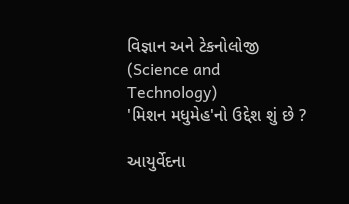વિજ્ઞાન અને ટેકનોલોજી (Science and Technology)
'મિશન મધુમેહ'નો ઉદ્દેશ શું છે ?

આયુર્વેદના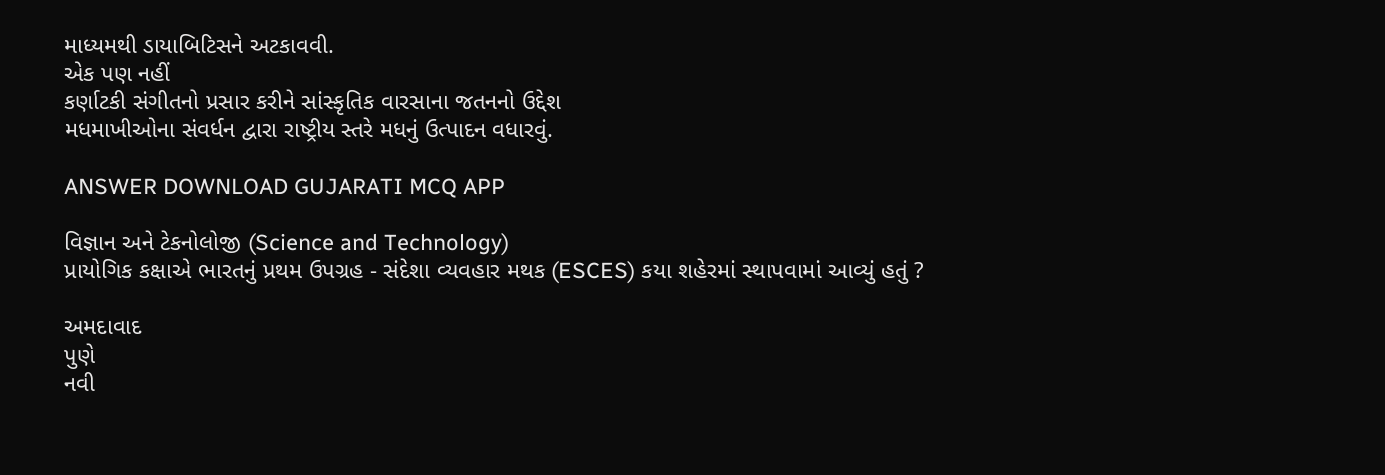માધ્યમથી ડાયાબિટિસને અટકાવવી.
એક પણ નહીં
કર્ણાટકી સંગીતનો પ્રસાર કરીને સાંસ્કૃતિક વારસાના જતનનો ઉદ્દેશ
મધમાખીઓના સંવર્ધન દ્વારા રાષ્ટ્રીય સ્તરે મધનું ઉત્પાદન વધારવું.

ANSWER DOWNLOAD GUJARATI MCQ APP

વિજ્ઞાન અને ટેકનોલોજી (Science and Technology)
પ્રાયોગિક કક્ષાએ ભારતનું પ્રથમ ઉપગ્રહ - સંદેશા વ્યવહાર મથક (ESCES) કયા શહેરમાં સ્થાપવામાં આવ્યું હતું ?

અમદાવાદ
પુણે
નવી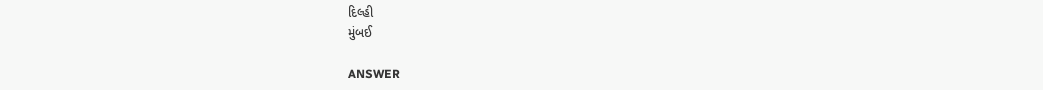દિલ્હી
મુંબઈ

ANSWER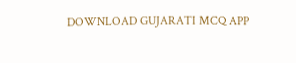DOWNLOAD GUJARATI MCQ APP